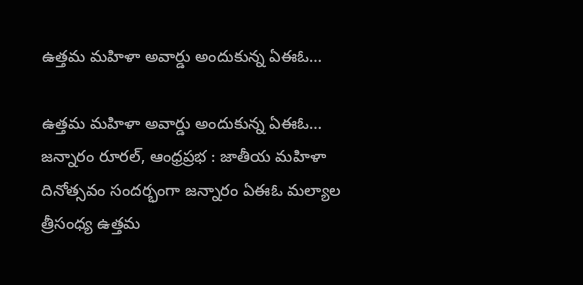ఉత్తమ మహిళా అవార్డు అందుకున్న ఏఈఓ…

ఉత్తమ మహిళా అవార్డు అందుకున్న ఏఈఓ…
జన్నారం రూరల్, ఆంధ్రప్రభ : జాతీయ మహిళా దినోత్సవం సందర్భంగా జన్నారం ఏఈఓ మల్యాల త్రీసంధ్య ఉత్తమ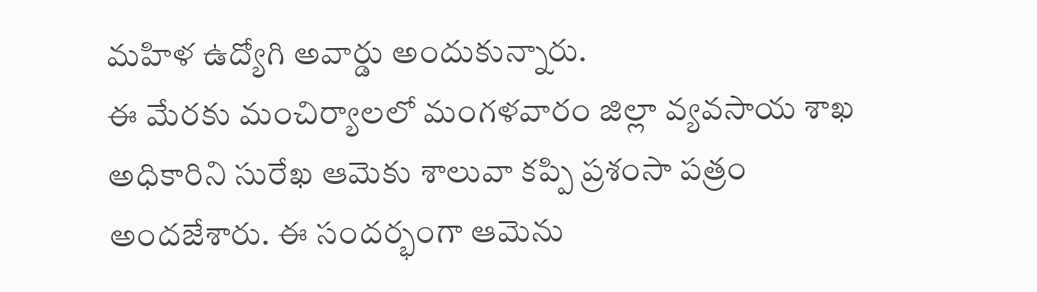మహిళ ఉద్యోగి అవార్డు అందుకున్నారు.
ఈ మేరకు మంచిర్యాలలో మంగళవారం జిల్లా వ్యవసాయ శాఖ అధికారిని సురేఖ ఆమెకు శాలువా కప్పి ప్రశంసా పత్రం అందజేశారు. ఈ సందర్భంగా ఆమెను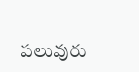పలువురు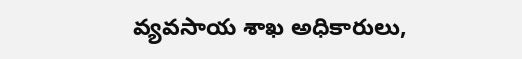వ్యవసాయ శాఖ అధికారులు,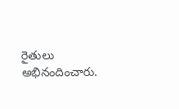రైతులు అభినందించారు.